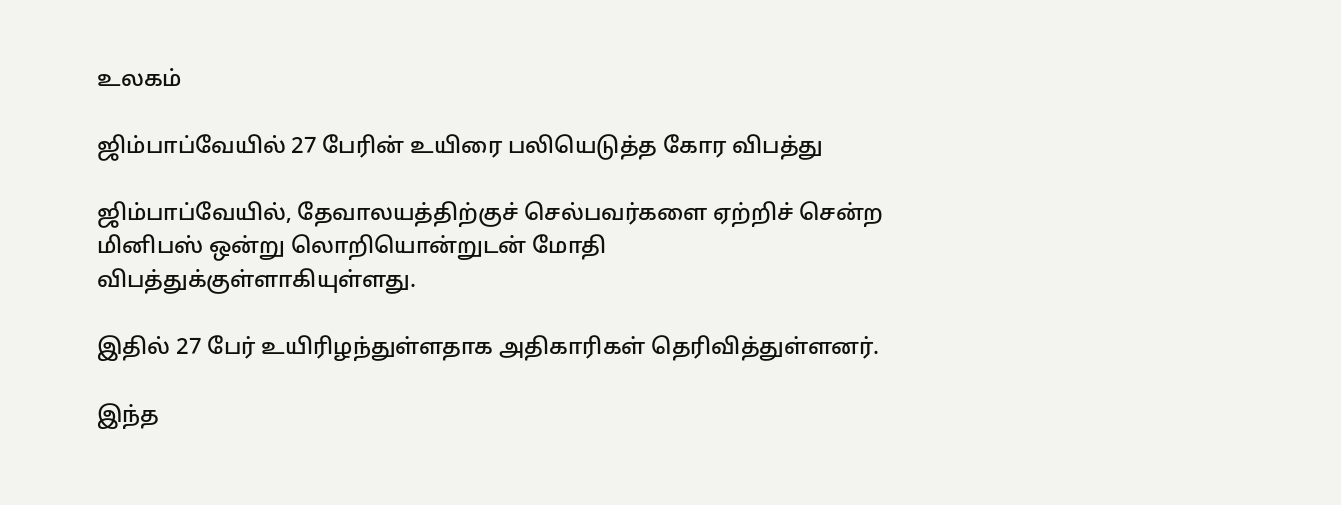உலகம்

ஜிம்பாப்வேயில் 27 பேரின் உயிரை பலியெடுத்த கோர விபத்து

ஜிம்பாப்வேயில், தேவாலயத்திற்குச் செல்பவர்களை ஏற்றிச் சென்ற மினிபஸ் ஒன்று லொறியொன்றுடன் மோதி விபத்துக்குள்ளாகியுள்ளது.

இதில் 27 பேர் உயிரிழந்துள்ளதாக அதிகாரிகள் தெரிவித்துள்ளனர்.

இந்த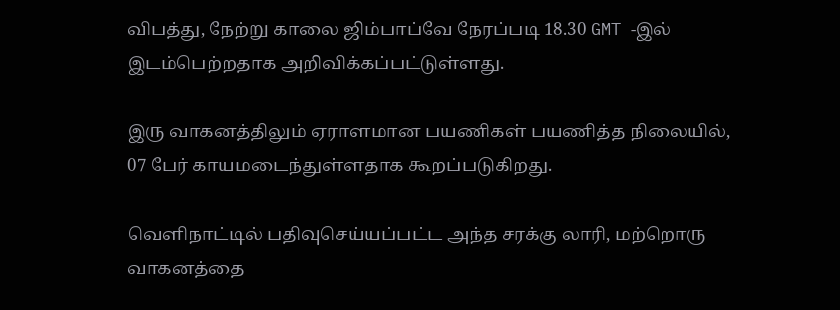விபத்து, நேற்று காலை ஜிம்பாப்வே நேரப்படி 18.30 GMT -இல் இடம்பெற்றதாக அறிவிக்கப்பட்டுள்ளது.

இரு வாகனத்திலும் ஏராளமான பயணிகள் பயணித்த நிலையில், 07 பேர் காயமடைந்துள்ளதாக கூறப்படுகிறது.

வெளிநாட்டில் பதிவுசெய்யப்பட்ட அந்த சரக்கு லாரி, மற்றொரு வாகனத்தை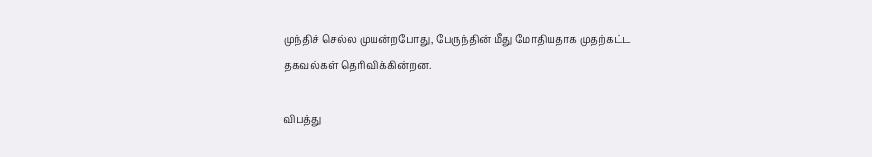முந்திச் செல்ல முயன்றபோது, பேருந்தின் மீது மோதியதாக முதற்கட்ட தகவல்கள் தெரிவிக்கின்றன.

விபத்து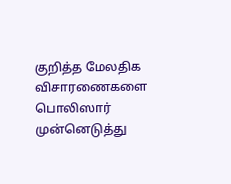குறித்த மேலதிக விசாரணைகளை பொலிஸார் முன்னெடுத்து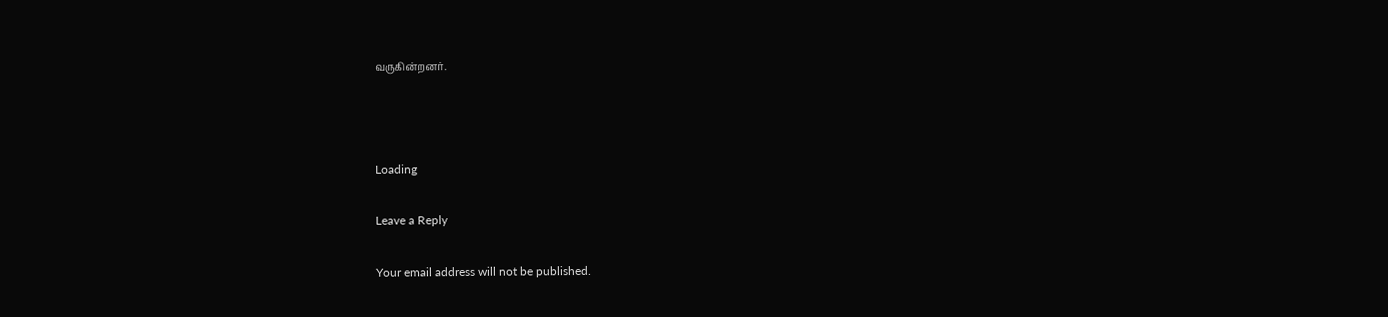வருகின்றனர்.



Loading

Leave a Reply

Your email address will not be published.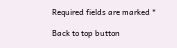Required fields are marked *

Back to top button